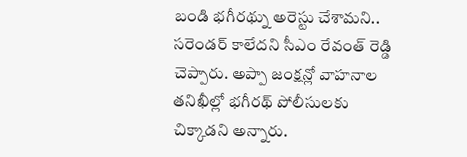బండి భగీరథ్ను అరెస్టు చేశామని.. సరెండర్ కాలేదని సీఎం రేవంత్ రెడ్డి చెప్పారు. అప్పా జంక్షన్లో వాహనాల తనిఖీల్లో భగీరథ్ పోలీసులకు చిక్కాడని అన్నారు.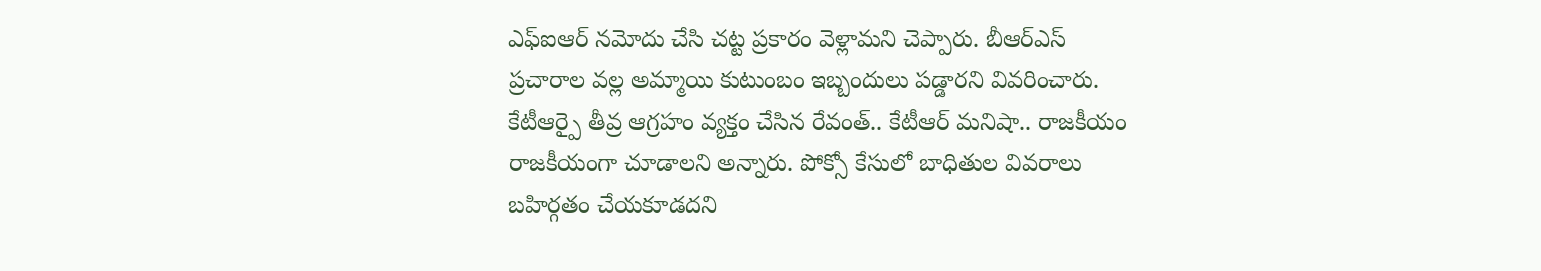ఎఫ్ఐఆర్ నమోదు చేసి చట్ట ప్రకారం వెళ్లామని చెప్పారు. బీఆర్ఎస్ ప్రచారాల వల్ల అమ్మాయి కుటుంబం ఇబ్బందులు పడ్డారని వివరించారు.
కేటీఆర్పై తీవ్ర ఆగ్రహం వ్యక్తం చేసిన రేవంత్.. కేటీఆర్ మనిషా.. రాజకీయం రాజకీయంగా చూడాలని అన్నారు. పోక్సో కేసులో బాధితుల వివరాలు బహిర్గతం చేయకూడదని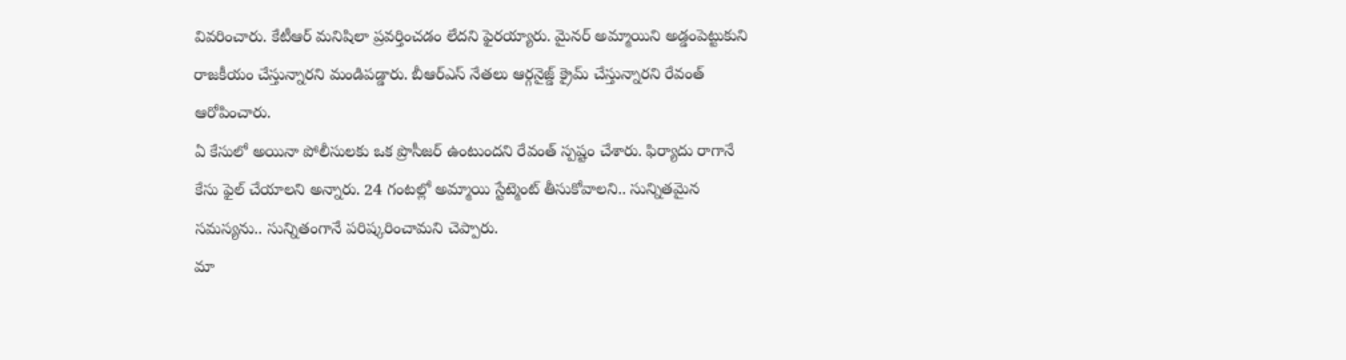వివరించారు. కేటీఆర్ మనిషిలా ప్రవర్తించడం లేదని ఫైరయ్యారు. మైనర్ అమ్మాయిని అడ్డంపెట్టుకుని రాజకీయం చేస్తున్నారని మండిపడ్డారు. బీఆర్ఎస్ నేతలు ఆర్గనైజ్డ్ క్రైమ్ చేస్తున్నారని రేవంత్ ఆరోపించారు.
ఏ కేసులో అయినా పోలీసులకు ఒక ప్రొసీజర్ ఉంటుందని రేవంత్ స్పష్టం చేశారు. ఫిర్యాదు రాగానే కేసు ఫైల్ చేయాలని అన్నారు. 24 గంటల్లో అమ్మాయి స్టేట్మెంట్ తీసుకోవాలని.. సున్నితమైన సమస్యను.. సున్నితంగానే పరిష్కరించామని చెప్పారు.
మా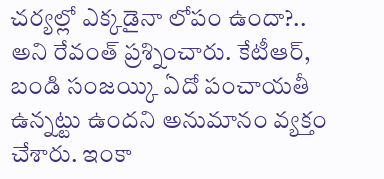చర్యల్లో ఎక్కడైనా లోపం ఉందా?.. అని రేవంత్ ప్రశ్నించారు. కేటీఆర్, బండి సంజయ్కి ఏదో పంచాయతీ ఉన్నట్టు ఉందని అనుమానం వ్యక్తం చేశారు. ఇంకా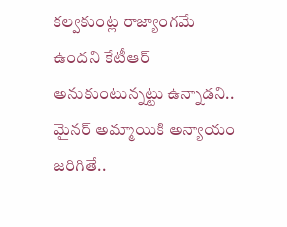కల్వకుంట్ల రాజ్యాంగమే ఉందని కేటీఆర్ అనుకుంటున్నట్టు ఉన్నాడని.. మైనర్ అమ్మాయికి అన్యాయం జరిగితే..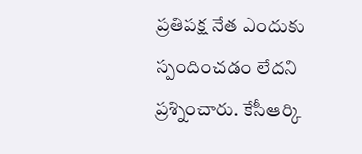ప్రతిపక్ష నేత ఎందుకు స్పందించడం లేదని ప్రశ్నించారు. కేసీఆర్కి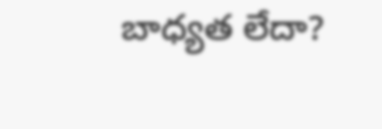బాధ్యత లేదా?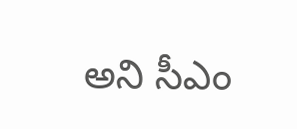అని సీఎం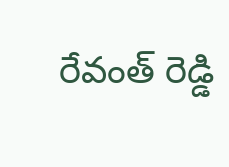రేవంత్ రెడ్డి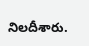నిలదీశారు.